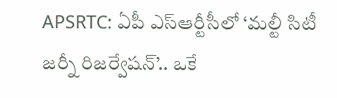APSRTC: ఏపీ ఎస్ఆర్టీసీలో ‘మల్టీ సిటీ జర్నీ రిజర్వేషన్’.. ఒకే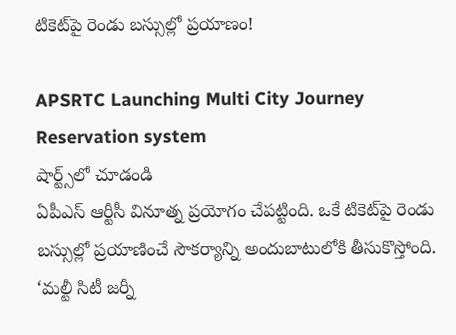టికెట్‌పై రెండు బస్సుల్లో ప్రయాణం!

APSRTC Launching Multi City Journey Reservation system
షార్ట్స్‌లో చూడండి
ఏపీఎస్ ఆర్టీసీ వినూత్న ప్రయోగం చేపట్టింది. ఒకే టికెట్‌పై రెండు బస్సుల్లో ప్రయాణించే సౌకర్యాన్ని అందుబాటులోకి తీసుకొస్తోంది. ‘మల్టీ సిటీ జర్నీ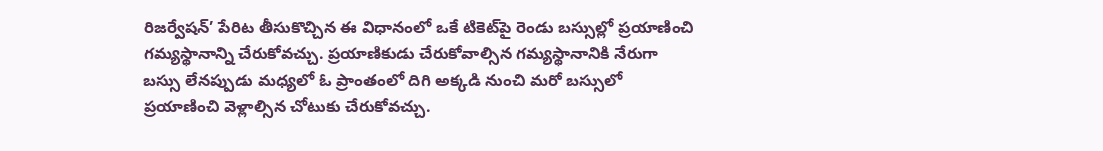రిజర్వేషన్’ పేరిట తీసుకొచ్చిన ఈ విధానంలో ఒకే టికెట్‌పై రెండు బస్సుల్లో ప్రయాణించి గమ్యస్థానాన్ని చేరుకోవచ్చు. ప్రయాణికుడు చేరుకోవాల్సిన గమ్యస్థానానికి నేరుగా బస్సు లేనప్పుడు మధ్యలో ఓ ప్రాంతంలో దిగి అక్కడి నుంచి మరో బస్సులో ప్రయాణించి వెళ్లాల్సిన చోటుకు చేరుకోవచ్చు.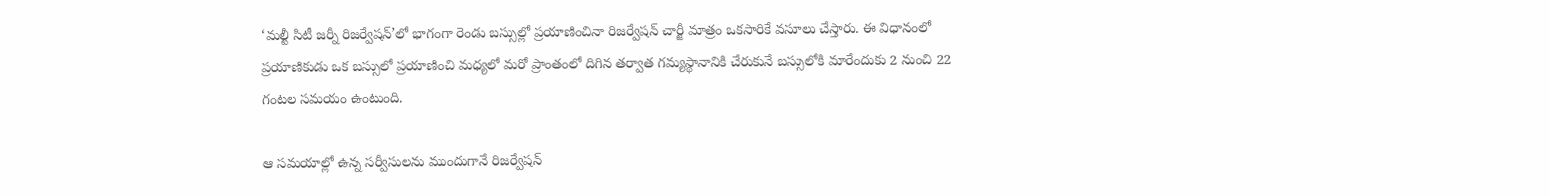‘మల్టీ సిటీ జర్నీ రిజర్వేషన్’లో భాగంగా రెండు బస్సుల్లో ప్రయాణించినా రిజర్వేషన్ చార్జీ మాత్రం ఒకసారికే వసూలు చేస్తారు. ఈ విధానంలో ప్రయాణికుడు ఒక బస్సులో ప్రయాణించి మధ్యలో మరో ప్రాంతంలో దిగిన తర్వాత గమ్యస్థానానికి చేరుకునే బస్సులోకి మారేందుకు 2 నుంచి 22 గంటల సమయం ఉంటుంది.

ఆ సమయాల్లో ఉన్న సర్వీసులను ముందుగానే రిజర్వేషన్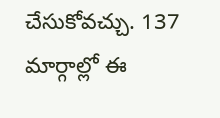చేసుకోవచ్చు. 137 మార్గాల్లో ఈ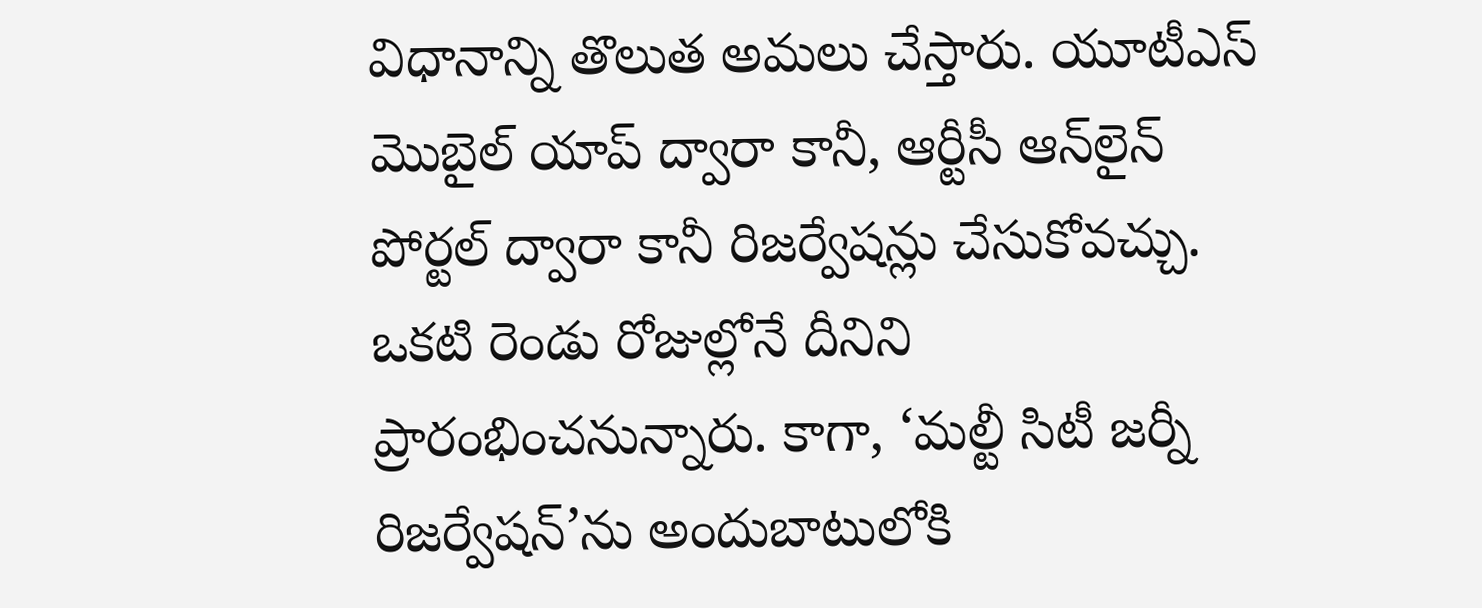విధానాన్ని తొలుత అమలు చేస్తారు. యూటీఎస్ మొబైల్ యాప్ ద్వారా కానీ, ఆర్టీసీ ఆన్‌లైన్ పోర్టల్ ద్వారా కానీ రిజర్వేషన్లు చేసుకోవచ్చు. ఒకటి రెండు రోజుల్లోనే దీనిని ప్రారంభించనున్నారు. కాగా, ‘మల్టీ సిటీ జర్నీ రిజర్వేషన్’ను అందుబాటులోకి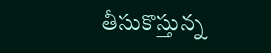తీసుకొస్తున్న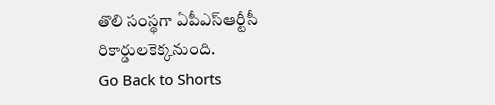తొలి సంస్థగా ఏపీఎస్ఆర్టీసీ రికార్డులకెక్కనుంది.
Go Back to Shorts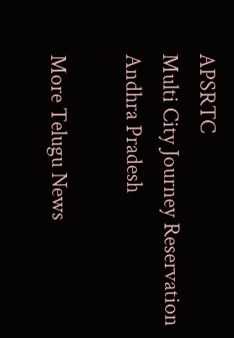APSRTC
Multi City Journey Reservation
Andhra Pradesh

More Telugu News